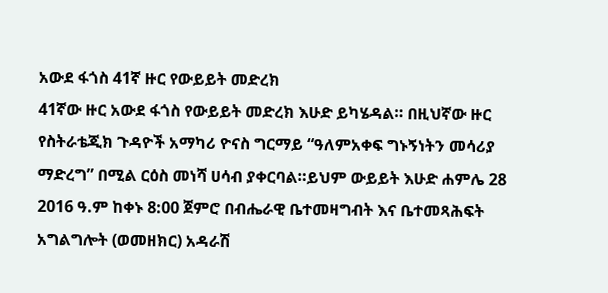አውደ ፋጎስ 41ኛ ዙር የውይይት መድረክ
41ኛው ዙር አውደ ፋጎስ የውይይት መድረክ እሁድ ይካሄዳል። በዚህኛው ዙር የስትራቴጂክ ጉዳዮች አማካሪ ዮናስ ግርማይ “ዓለምአቀፍ ግኑኝነትን መሳሪያ ማድረግ” በሚል ርዕስ መነሻ ሀሳብ ያቀርባል።ይህም ውይይት እሁድ ሐምሌ 28 2016 ዓ.ም ከቀኑ 8:00 ጀምሮ በብሔራዊ ቤተመዛግብት እና ቤተመጻሕፍት አግልግሎት (ወመዘክር) አዳራሽ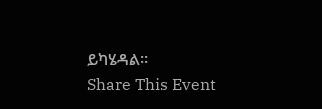ይካሄዳል።
Share This Event